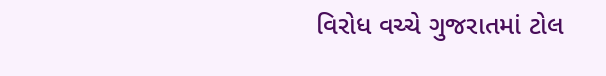વિરોધ વચ્ચે ગુજરાતમાં ટોલ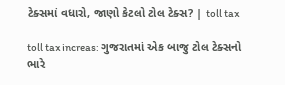ટેક્સમાં વધારો, જાણો કેટલો ટોલ ટેક્સ? | toll tax

toll tax increas: ગુજરાતમાં એક બાજુ ટોલ ટેક્સનો ભારે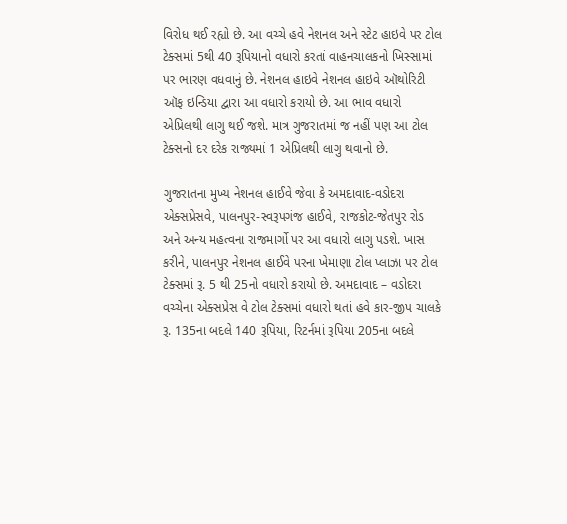વિરોધ થઈ રહ્યો છે. આ વચ્ચે હવે નેશનલ અને સ્ટેટ હાઇવે પર ટોલ ટેક્સમાં 5થી 40 રૂપિયાનો વધારો કરતાં વાહનચાલકનો ખિસ્સામાં પર ભારણ વધવાનું છે. નેશનલ હાઇવે નેશનલ હાઇવે ઑથોરિટી ઑફ ઇન્ડિયા દ્વારા આ વધારો કરાયો છે. આ ભાવ વધારો એપ્રિલથી લાગુ થઈ જશે. માત્ર ગુજરાતમાં જ નહીં પણ આ ટોલ ટેક્સનો દર દરેક રાજ્યમાં 1 એપ્રિલથી લાગુ થવાનો છે.

ગુજરાતના મુખ્ય નેશનલ હાઈવે જેવા કે અમદાવાદ-વડોદરા એક્સપ્રેસવે, પાલનપુર-સ્વરૂપગંજ હાઈવે, રાજકોટ-જેતપુર રોડ અને અન્ય મહત્વના રાજમાર્ગો પર આ વધારો લાગુ પડશે. ખાસ કરીને, પાલનપુર નેશનલ હાઈવે પરના ખેમાણા ટોલ પ્લાઝા પર ટોલ ટેક્સમાં રૂ. 5 થી 25નો વધારો કરાયો છે. અમદાવાદ – વડોદરા વચ્ચેના એક્સપ્રેસ વે ટોલ ટેક્સમાં વધારો થતાં હવે કાર-જીપ ચાલકે રૂ. 135ના બદલે 140 રૂપિયા, રિટર્નમાં રૂપિયા 205ના બદલે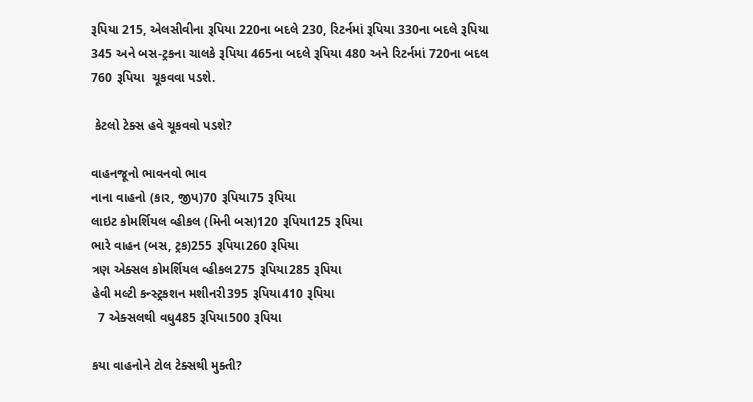રૂપિયા 215, એલસીવીના રૂપિયા 220ના બદલે 230, રિટર્નમાં રૂપિયા 330ના બદલે રૂપિયા 345 અને બસ-ટ્રકના ચાલકે રૂપિયા 465ના બદલે રૂપિયા 480 અને રિટર્નમાં 720ના બદલ 760 રૂપિયા  ચૂકવવા પડશે.

 કેટલો ટેક્સ હવે ચૂકવવો પડશે?

વાહનજૂનો ભાવનવો ભાવ
નાના વાહનો (કાર, જીપ)70 રૂપિયા75 રૂપિયા
લાઇટ કોમર્શિયલ વ્હીકલ (મિની બસ)120 રૂપિયા125 રૂપિયા
ભારે વાહન (બસ, ટ્રક)255 રૂપિયા260 રૂપિયા
ત્રણ એક્સલ કોમર્શિયલ વ્હીકલ275 રૂપિયા285 રૂપિયા
હેવી મલ્ટી કન્સ્ટ્રકશન મશીનરી395 રૂપિયા410 રૂપિયા
  7 એક્સલથી વધુ485 રૂપિયા500 રૂપિયા

કયા વાહનોને ટોલ ટેક્સથી મુક્તી?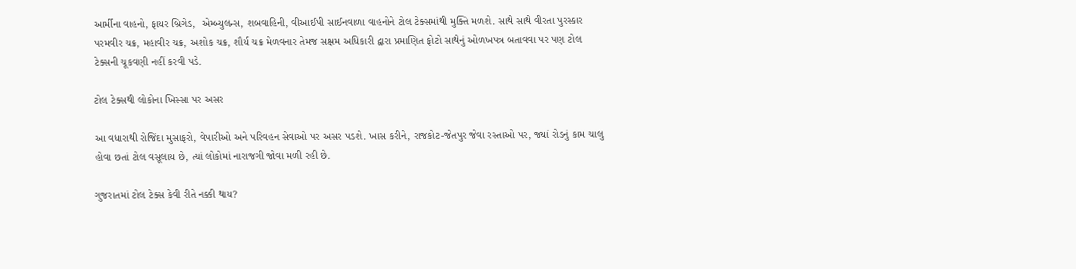આર્મીના વાહનો, ફાયર બ્રિગેડ,  એમ્બ્યુલન્સ, શબવાહિની, વીઆઈપી સાઈનવાળા વાહનોને ટોલ ટેક્સમાંથી મુક્તિ મળશે. સાથે સાથે વીરતા પુરસ્કાર પરમવીર ચક્ર, મહાવીર ચક્ર, અશોક ચક્ર, શૌર્ય ચક્ર મેળવનાર તેમજ સક્ષમ અધિકારી દ્વારા પ્રમાણિત ફોટો સાથેનું ઓળખપત્ર બતાવવા પર પણ ટોલ ટેક્સની ચૂકવણી નહીં કરવી પડે.

ટોલ ટેક્સથી લોકોના ખિસ્સા પર અસર

આ વધારાથી રોજિંદા મુસાફરો, વેપારીઓ અને પરિવહન સેવાઓ પર અસર પડશે. ખાસ કરીને, રાજકોટ-જેતપુર જેવા રસ્તાઓ પર, જ્યાં રોડનું કામ ચાલુ હોવા છતાં ટોલ વસૂલાય છે, ત્યાં લોકોમાં નારાજગી જોવા મળી રહી છે.

ગુજરાતમાં ટોલ ટેક્સ કેવી રીતે નક્કી થાય?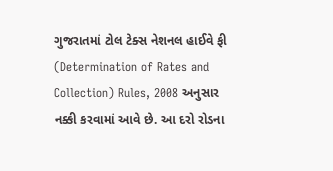ગુજરાતમાં ટોલ ટેક્સ નેશનલ હાઈવે ફી (Determination of Rates and Collection) Rules, 2008 અનુસાર નક્કી કરવામાં આવે છે. આ દરો રોડના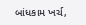બાંધકામ ખર્ચ,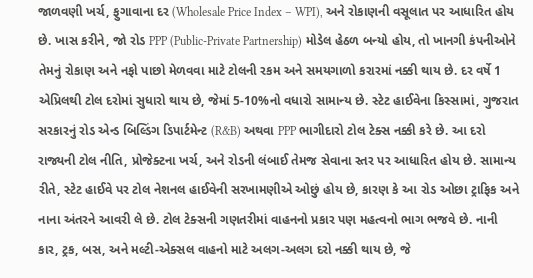જાળવણી ખર્ચ, ફુગાવાના દર (Wholesale Price Index – WPI), અને રોકાણની વસૂલાત પર આધારિત હોય છે. ખાસ કરીને, જો રોડ PPP (Public-Private Partnership) મોડેલ હેઠળ બન્યો હોય, તો ખાનગી કંપનીઓને તેમનું રોકાણ અને નફો પાછો મેળવવા માટે ટોલની રકમ અને સમયગાળો કરારમાં નક્કી થાય છે. દર વર્ષે 1 એપ્રિલથી ટોલ દરોમાં સુધારો થાય છે, જેમાં 5-10%નો વધારો સામાન્ય છે. સ્ટેટ હાઈવેના કિસ્સામાં, ગુજરાત સરકારનું રોડ એન્ડ બિલ્ડિંગ ડિપાર્ટમેન્ટ (R&B) અથવા PPP ભાગીદારો ટોલ ટેક્સ નક્કી કરે છે. આ દરો રાજ્યની ટોલ નીતિ, પ્રોજેક્ટના ખર્ચ, અને રોડની લંબાઈ તેમજ સેવાના સ્તર પર આધારિત હોય છે. સામાન્ય રીતે, સ્ટેટ હાઈવે પર ટોલ નેશનલ હાઈવેની સરખામણીએ ઓછું હોય છે, કારણ કે આ રોડ ઓછા ટ્રાફિક અને નાના અંતરને આવરી લે છે. ટોલ ટેક્સની ગણતરીમાં વાહનનો પ્રકાર પણ મહત્વનો ભાગ ભજવે છે. નાની કાર, ટ્રક, બસ, અને મલ્ટી-એક્સલ વાહનો માટે અલગ-અલગ દરો નક્કી થાય છે, જે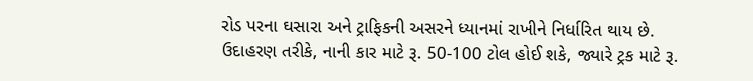રોડ પરના ઘસારા અને ટ્રાફિકની અસરને ધ્યાનમાં રાખીને નિર્ધારિત થાય છે. ઉદાહરણ તરીકે, નાની કાર માટે રૂ. 50-100 ટોલ હોઈ શકે, જ્યારે ટ્રક માટે રૂ.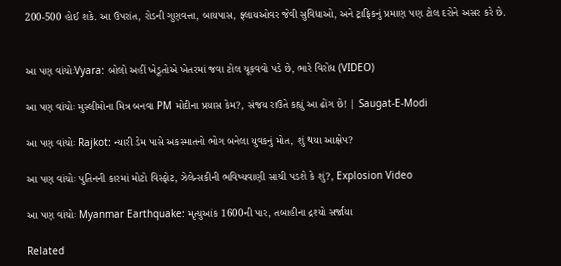200-500 હોઈ શકે. આ ઉપરાંત, રોડની ગુણવત્તા, બાયપાસ, ફ્લાયઓવર જેવી સુવિધાઓ, અને ટ્રાફિકનું પ્રમાણ પણ ટોલ દરોને અસર કરે છે.


આ પણ વાંચોઃVyara: બોલો અહીં ખેડૂતોએ ખેતરમાં જવા ટોલ ચૂકવવો પડે છે, ભારે વિરોધ (VIDEO)

આ પણ વાંચોઃ મુસ્લીમોના મિત્ર બનવા PM મોદીના પ્રયાસ કેમ?, સંજય રાઉતે કહ્યું આ ઢોંગ છે! | Saugat-E-Modi

આ પણ વાંચોઃ Rajkot: ન્યારી ડેમ પાસે અકસ્માતનો ભોગ બનેલા યુવકનું મોત, શું થયા આક્ષેપ?

આ પણ વાંચોઃ પુતિનની કારમાં મોટો વિસ્ફોટ, ઝેલેન્સકીની ભવિષ્યવાણી સાચી પડશે કે શું?, Explosion Video

આ પણ વાંચોઃ Myanmar Earthquake: મૃત્યુઆંક 1600ની પાર, તબાહીના દ્રશ્યો સર્જાયા

Related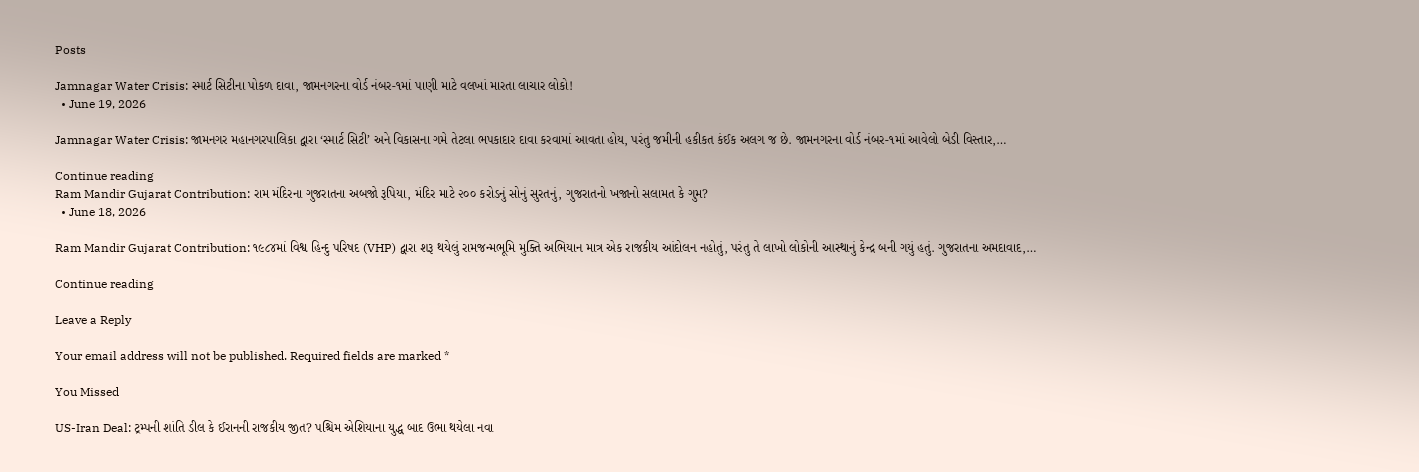Posts

Jamnagar Water Crisis: સ્માર્ટ સિટીના પોકળ દાવા, જામનગરના વોર્ડ નંબર-૧માં પાણી માટે વલખાં મારતા લાચાર લોકો!
  • June 19, 2026

Jamnagar Water Crisis: જામનગર મહાનગરપાલિકા દ્વારા ‘સ્માર્ટ સિટી’ અને વિકાસના ગમે તેટલા ભપકાદાર દાવા કરવામાં આવતા હોય, પરંતુ જમીની હકીકત કંઈક અલગ જ છે. જામનગરના વોર્ડ નંબર-૧માં આવેલો બેડી વિસ્તાર,…

Continue reading
Ram Mandir Gujarat Contribution: રામ મંદિરના ગુજરાતના અબજો રૂપિયા, મંદિર માટે ૨૦૦ કરોડનું સોનું સુરતનું, ગુજરાતનો ખજાનો સલામત કે ગુમ?
  • June 18, 2026

Ram Mandir Gujarat Contribution: ૧૯૮૪માં વિશ્વ હિન્દુ પરિષદ (VHP) દ્વારા શરૂ થયેલું રામજન્મભૂમિ મુક્તિ અભિયાન માત્ર એક રાજકીય આંદોલન નહોતું, પરંતુ તે લાખો લોકોની આસ્થાનું કેન્દ્ર બની ગયું હતું. ગુજરાતના અમદાવાદ,…

Continue reading

Leave a Reply

Your email address will not be published. Required fields are marked *

You Missed

US-Iran Deal: ટ્રમ્પની શાંતિ ડીલ કે ઈરાનની રાજકીય જીત? પશ્ચિમ એશિયાના યુદ્ધ બાદ ઉભા થયેલા નવા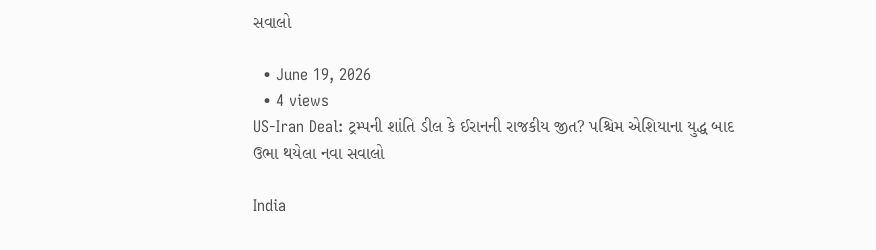સવાલો

  • June 19, 2026
  • 4 views
US-Iran Deal: ટ્રમ્પની શાંતિ ડીલ કે ઈરાનની રાજકીય જીત? પશ્ચિમ એશિયાના યુદ્ધ બાદ ઉભા થયેલા નવા સવાલો

India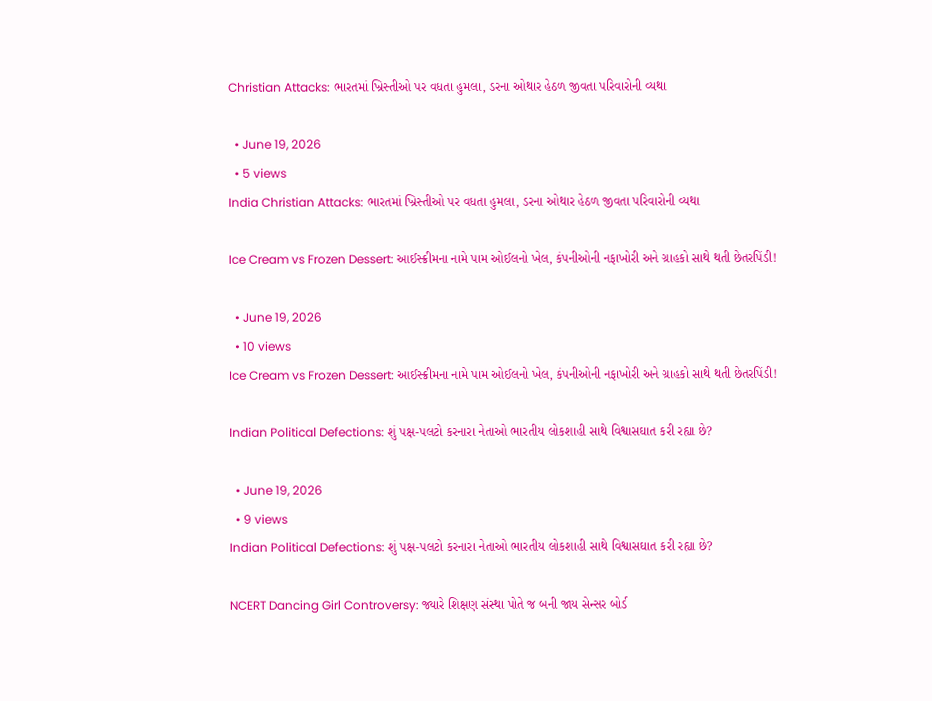Christian Attacks: ભારતમાં ખ્રિસ્તીઓ પર વધતા હુમલા, ડરના ઓથાર હેઠળ જીવતા પરિવારોની વ્યથા

  • June 19, 2026
  • 5 views
India Christian Attacks: ભારતમાં ખ્રિસ્તીઓ પર વધતા હુમલા, ડરના ઓથાર હેઠળ જીવતા પરિવારોની વ્યથા

Ice Cream vs Frozen Dessert: આઈસ્ક્રીમના નામે પામ ઓઈલનો ખેલ, કંપનીઓની નફાખોરી અને ગ્રાહકો સાથે થતી છેતરપિંડી!

  • June 19, 2026
  • 10 views
Ice Cream vs Frozen Dessert: આઈસ્ક્રીમના નામે પામ ઓઈલનો ખેલ, કંપનીઓની નફાખોરી અને ગ્રાહકો સાથે થતી છેતરપિંડી!

Indian Political Defections: શું પક્ષ-પલટો કરનારા નેતાઓ ભારતીય લોકશાહી સાથે વિશ્વાસઘાત કરી રહ્યા છે?

  • June 19, 2026
  • 9 views
Indian Political Defections: શું પક્ષ-પલટો કરનારા નેતાઓ ભારતીય લોકશાહી સાથે વિશ્વાસઘાત કરી રહ્યા છે?

NCERT Dancing Girl Controversy: જ્યારે શિક્ષણ સંસ્થા પોતે જ બની જાય સેન્સર બોર્ડ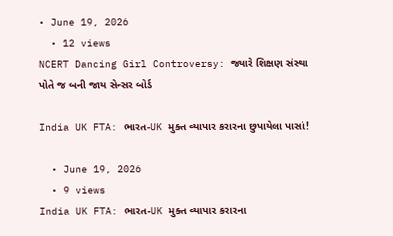• June 19, 2026
  • 12 views
NCERT Dancing Girl Controversy: જ્યારે શિક્ષણ સંસ્થા પોતે જ બની જાય સેન્સર બોર્ડ

India UK FTA: ભારત-UK મુક્ત વ્યાપાર કરારના છુપાયેલા પાસાં!

  • June 19, 2026
  • 9 views
India UK FTA: ભારત-UK મુક્ત વ્યાપાર કરારના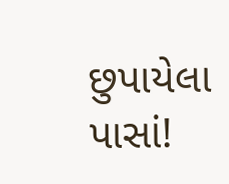છુપાયેલા પાસાં!